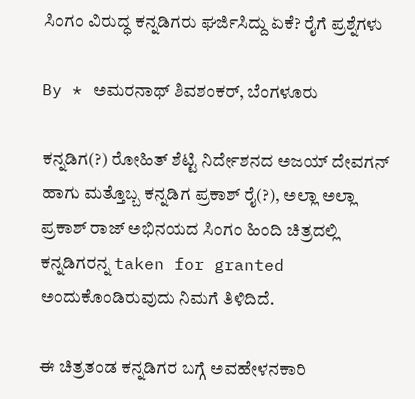ಸಿಂಗಂ ವಿರುದ್ಧ ಕನ್ನಡಿಗರು ಘರ್ಜಿಸಿದ್ದು ಏಕೆ? ರೈಗೆ ಪ್ರಶ್ನೆಗಳು

By * ಅಮರನಾಥ್ ಶಿವಶಂಕರ್, ಬೆಂಗಳೂರು

ಕನ್ನಡಿಗ(?) ರೋಹಿತ್ ಶೆಟ್ಟಿ ನಿರ್ದೇಶನದ ಅಜಯ್ ದೇವಗನ್ ಹಾಗು ಮತ್ತೊಬ್ಬ ಕನ್ನಡಿಗ ಪ್ರಕಾಶ್ ರೈ(?), ಅಲ್ಲಾ ಅಲ್ಲಾ ಪ್ರಕಾಶ್ ರಾಜ್ ಅಭಿನಯದ ಸಿಂಗಂ ಹಿಂದಿ ಚಿತ್ರದಲ್ಲಿ ಕನ್ನಡಿಗರನ್ನ taken for granted ಅಂದುಕೊಂಡಿರುವುದು ನಿಮಗೆ ತಿಳಿದಿದೆ.

ಈ ಚಿತ್ರತಂಡ ಕನ್ನಡಿಗರ ಬಗ್ಗೆ ಅವಹೇಳನಕಾರಿ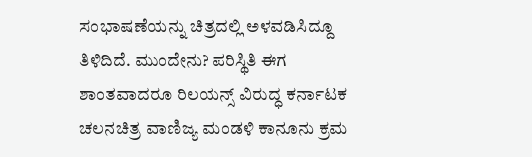ಸಂಭಾಷಣೆಯನ್ನು ಚಿತ್ರದಲ್ಲಿ ಅಳವಡಿಸಿದ್ದೂ ತಿಳಿದಿದೆ. ಮುಂದೇನು? ಪರಿಸ್ಥಿತಿ ಈಗ ಶಾಂತವಾದರೂ ರಿಲಯನ್ಸ್ ವಿರುದ್ಧ ಕರ್ನಾಟಕ ಚಲನಚಿತ್ರ ವಾಣಿಜ್ಯ ಮಂಡಳಿ ಕಾನೂನು ಕ್ರಮ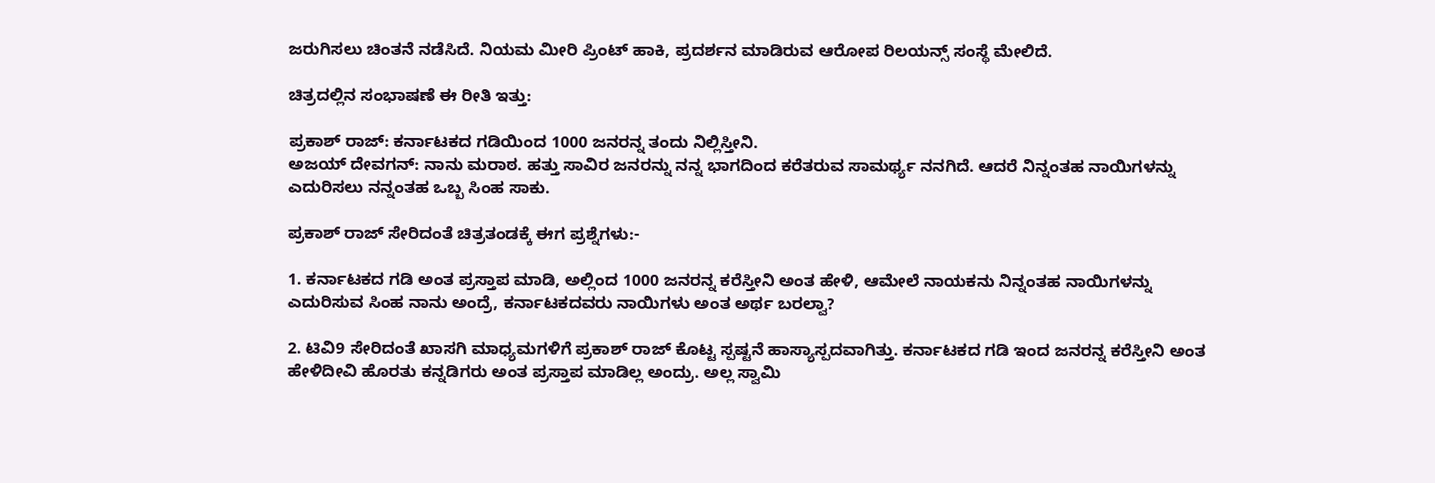ಜರುಗಿಸಲು ಚಿಂತನೆ ನಡೆಸಿದೆ. ನಿಯಮ ಮೀರಿ ಪ್ರಿಂಟ್ ಹಾಕಿ, ಪ್ರದರ್ಶನ ಮಾಡಿರುವ ಆರೋಪ ರಿಲಯನ್ಸ್ ಸಂಸ್ಥೆ ಮೇಲಿದೆ.

ಚಿತ್ರದಲ್ಲಿನ ಸಂಭಾಷಣೆ ಈ ರೀತಿ ಇತ್ತು:

ಪ್ರಕಾಶ್ ರಾಜ್: ಕರ್ನಾಟಕದ ಗಡಿಯಿಂದ 1000 ಜನರನ್ನ ತಂದು ನಿಲ್ಲಿಸ್ತೀನಿ.
ಅಜಯ್ ದೇವಗನ್: ನಾನು ಮರಾಠ. ಹತ್ತು ಸಾವಿರ ಜನರನ್ನು ನನ್ನ ಭಾಗದಿಂದ ಕರೆತರುವ ಸಾಮರ್ಥ್ಯ ನನಗಿದೆ. ಆದರೆ ನಿನ್ನಂತಹ ನಾಯಿಗಳನ್ನು ಎದುರಿಸಲು ನನ್ನಂತಹ ಒಬ್ಬ ಸಿಂಹ ಸಾಕು.

ಪ್ರಕಾಶ್ ರಾಜ್ ಸೇರಿದಂತೆ ಚಿತ್ರತಂಡಕ್ಕೆ ಈಗ ಪ್ರಶ್ನೆಗಳು:-

1. ಕರ್ನಾಟಕದ ಗಡಿ ಅಂತ ಪ್ರಸ್ತಾಪ ಮಾಡಿ, ಅಲ್ಲಿಂದ 1000 ಜನರನ್ನ ಕರೆಸ್ತೀನಿ ಅಂತ ಹೇಳಿ, ಆಮೇಲೆ ನಾಯಕನು ನಿನ್ನಂತಹ ನಾಯಿಗಳನ್ನು ಎದುರಿಸುವ ಸಿಂಹ ನಾನು ಅಂದ್ರೆ, ಕರ್ನಾಟಕದವರು ನಾಯಿಗಳು ಅಂತ ಅರ್ಥ ಬರಲ್ವಾ?

2. ಟಿವಿ9 ಸೇರಿದಂತೆ ಖಾಸಗಿ ಮಾಧ್ಯಮಗಳಿಗೆ ಪ್ರಕಾಶ್ ರಾಜ್ ಕೊಟ್ಟ ಸ್ಪಷ್ಟನೆ ಹಾಸ್ಯಾಸ್ಪದವಾಗಿತ್ತು. ಕರ್ನಾಟಕದ ಗಡಿ ಇಂದ ಜನರನ್ನ ಕರೆಸ್ತೀನಿ ಅಂತ ಹೇಳಿದೀವಿ ಹೊರತು ಕನ್ನಡಿಗರು ಅಂತ ಪ್ರಸ್ತಾಪ ಮಾಡಿಲ್ಲ ಅಂದ್ರು. ಅಲ್ಲ ಸ್ವಾಮಿ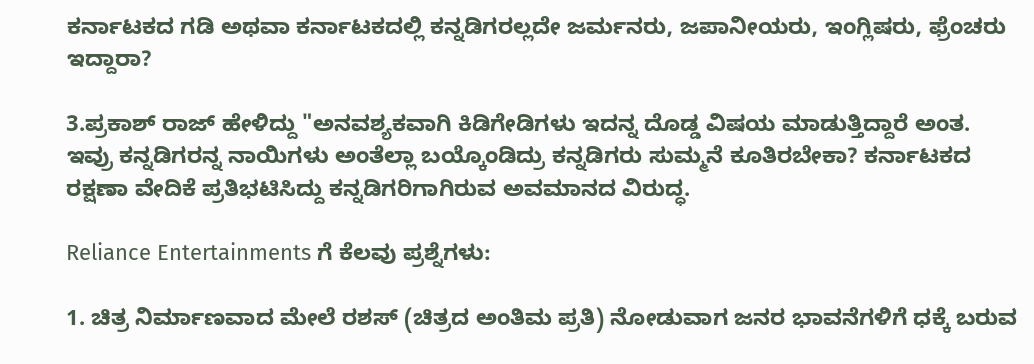ಕರ್ನಾಟಕದ ಗಡಿ ಅಥವಾ ಕರ್ನಾಟಕದಲ್ಲಿ ಕನ್ನಡಿಗರಲ್ಲದೇ ಜರ್ಮನರು, ಜಪಾನೀಯರು, ಇಂಗ್ಲಿಷರು, ಫ್ರೆಂಚರು ಇದ್ದಾರಾ?

3.ಪ್ರಕಾಶ್ ರಾಜ್ ಹೇಳಿದ್ದು "ಅನವಶ್ಯಕವಾಗಿ ಕಿಡಿಗೇಡಿಗಳು ಇದನ್ನ ದೊಡ್ಡ ವಿಷಯ ಮಾಡುತ್ತಿದ್ದಾರೆ ಅಂತ. ಇವ್ರು ಕನ್ನಡಿಗರನ್ನ ನಾಯಿಗಳು ಅಂತೆಲ್ಲಾ ಬಯ್ಕೊಂಡಿದ್ರು ಕನ್ನಡಿಗರು ಸುಮ್ಮನೆ ಕೂತಿರಬೇಕಾ? ಕರ್ನಾಟಕದ ರಕ್ಷಣಾ ವೇದಿಕೆ ಪ್ರತಿಭಟಿಸಿದ್ದು ಕನ್ನಡಿಗರಿಗಾಗಿರುವ ಅವಮಾನದ ವಿರುದ್ಧ.

Reliance Entertainments ಗೆ ಕೆಲವು ಪ್ರಶ್ನೆಗಳು:

1. ಚಿತ್ರ ನಿರ್ಮಾಣವಾದ ಮೇಲೆ ರಶಸ್ (ಚಿತ್ರದ ಅಂತಿಮ ಪ್ರತಿ) ನೋಡುವಾಗ ಜನರ ಭಾವನೆಗಳಿಗೆ ಧಕ್ಕೆ ಬರುವ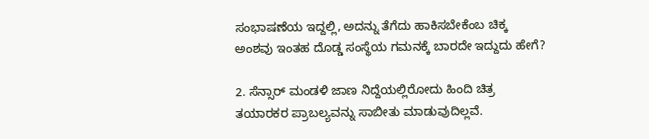ಸಂಭಾಷಣೆಯ ಇದ್ದಲ್ಲಿ, ಅದನ್ನು ತೆಗೆದು ಹಾಕಿಸಬೇಕೆಂಬ ಚಿಕ್ಕ ಅಂಶವು ಇಂತಹ ದೊಡ್ಡ ಸಂಸ್ಥೆಯ ಗಮನಕ್ಕೆ ಬಾರದೇ ಇದ್ದುದು ಹೇಗೆ?

2. ಸೆನ್ಸಾರ್ ಮಂಡಳಿ ಜಾಣ ನಿದ್ದೆಯಲ್ಲಿರೋದು ಹಿಂದಿ ಚಿತ್ರ ತಯಾರಕರ ಪ್ರಾಬಲ್ಯವನ್ನು ಸಾಬೀತು ಮಾಡುವುದಿಲ್ಲವೆ.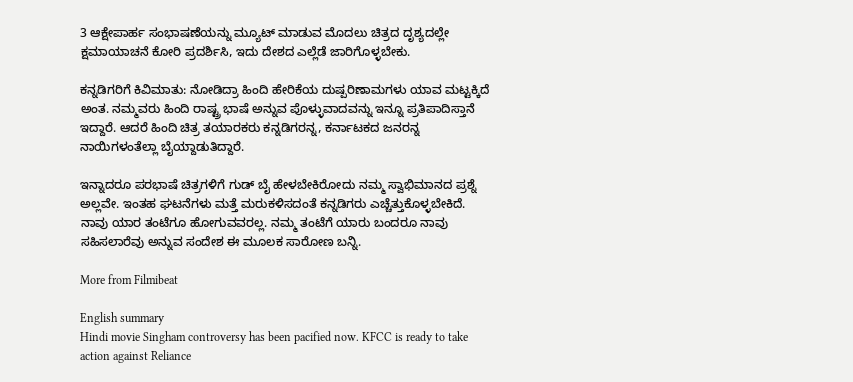3 ಆಕ್ಷೇಪಾರ್ಹ ಸಂಭಾಷಣೆಯನ್ನು ಮ್ಯೂಟ್ ಮಾಡುವ ಮೊದಲು ಚಿತ್ರದ ದೃಶ್ಯದಲ್ಲೇ ಕ್ಷಮಾಯಾಚನೆ ಕೋರಿ ಪ್ರದರ್ಶಿಸಿ, ಇದು ದೇಶದ ಎಲ್ಲೆಡೆ ಜಾರಿಗೊಳ್ಳಬೇಕು.

ಕನ್ನಡಿಗರಿಗೆ ಕಿವಿಮಾತು: ನೋಡಿದ್ರಾ ಹಿಂದಿ ಹೇರಿಕೆಯ ದುಷ್ಪರಿಣಾಮಗಳು ಯಾವ ಮಟ್ಟಕ್ಕಿದೆ ಅಂತ. ನಮ್ಮವರು ಹಿಂದಿ ರಾಷ್ಟ್ರ ಭಾಷೆ ಅನ್ನುವ ಪೊಳ್ಳುವಾದವನ್ನು ಇನ್ನೂ ಪ್ರತಿಪಾದಿಸ್ತಾನೆ ಇದ್ದಾರೆ. ಆದರೆ ಹಿಂದಿ ಚಿತ್ರ ತಯಾರಕರು ಕನ್ನಡಿಗರನ್ನ, ಕರ್ನಾಟಕದ ಜನರನ್ನ ನಾಯಿಗಳಂತೆಲ್ಲಾ ಬೈಯ್ದಾಡುತಿದ್ದಾರೆ.

ಇನ್ನಾದರೂ ಪರಭಾಷೆ ಚಿತ್ರಗಳಿಗೆ ಗುಡ್ ಬೈ ಹೇಳಬೇಕಿರೋದು ನಮ್ಮ ಸ್ವಾಭಿಮಾನದ ಪ್ರಶ್ನೆ ಅಲ್ಲವೇ. ಇಂತಹ ಘಟನೆಗಳು ಮತ್ತೆ ಮರುಕಳಿಸದಂತೆ ಕನ್ನಡಿಗರು ಎಚ್ಚೆತ್ತುಕೊಳ್ಳಬೇಕಿದೆ. ನಾವು ಯಾರ ತಂಟೆಗೂ ಹೋಗುವವರಲ್ಲ. ನಮ್ಮ ತಂಟೆಗೆ ಯಾರು ಬಂದರೂ ನಾವು ಸಹಿಸಲಾರೆವು ಅನ್ನುವ ಸಂದೇಶ ಈ ಮೂಲಕ ಸಾರೋಣ ಬನ್ನಿ.

More from Filmibeat

English summary
Hindi movie Singham controversy has been pacified now. KFCC is ready to take action against Reliance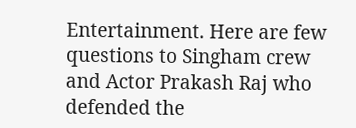Entertainment. Here are few questions to Singham crew and Actor Prakash Raj who defended the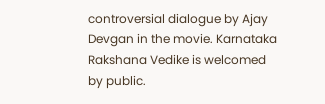controversial dialogue by Ajay Devgan in the movie. Karnataka Rakshana Vedike is welcomed by public.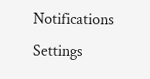Notifications
Settings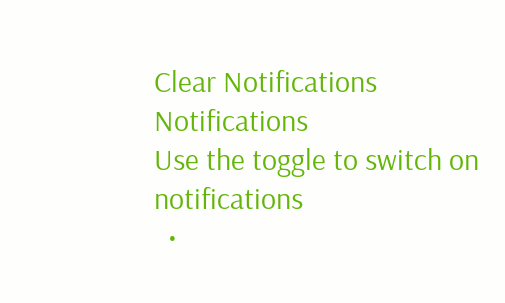Clear Notifications
Notifications
Use the toggle to switch on notifications
  •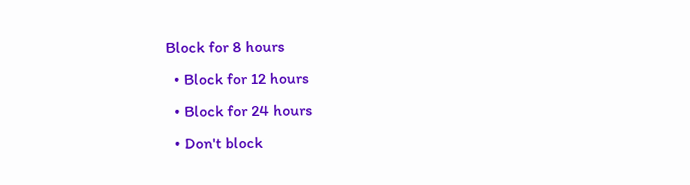Block for 8 hours
  • Block for 12 hours
  • Block for 24 hours
  • Don't block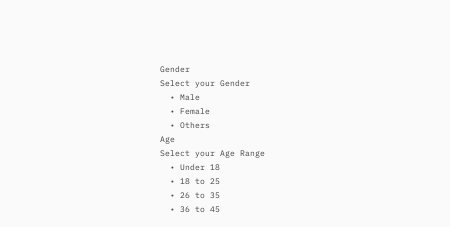Gender
Select your Gender
  • Male
  • Female
  • Others
Age
Select your Age Range
  • Under 18
  • 18 to 25
  • 26 to 35
  • 36 to 45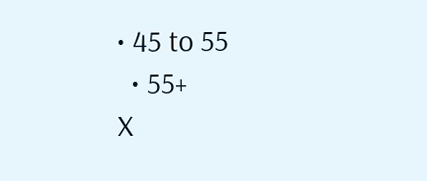• 45 to 55
  • 55+
X